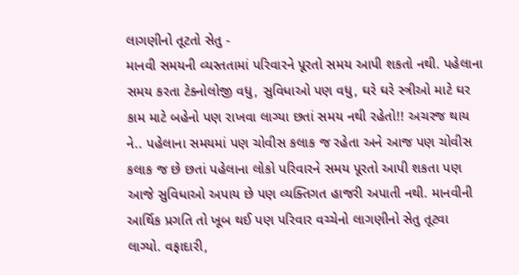લાગણીનો તૂટતો સેતુ -
માનવી સમયની વ્યસ્તતામાં પરિવારને પૂરતો સમય આપી શકતો નથી. પહેલાના સમય કરતા ટેક્નોલોજી વધુ, સુવિધાઓ પણ વધુ, ઘરે ઘરે સ્ત્રીઓ માટે ઘર કામ માટે બહેનો પણ રાખવા લાગ્યા છતાં સમય નથી રહેતો!! અચરજ થાય ને.. પહેલાના સમયમાં પણ ચોવીસ કલાક જ રહેતા અને આજ પણ ચોવીસ કલાક જ છે છતાં પહેલાના લોકો પરિવારને સમય પૂરતો આપી શકતા પણ આજે સુવિધાઓ અપાય છે પણ વ્યક્તિગત હાજરી અપાતી નથી. માનવીની આર્થિક પ્રગતિ તો ખૂબ થઈ પણ પરિવાર વચ્ચેનો લાગણીનો સેતુ તૂટવા લાગ્યો. વફાદારી,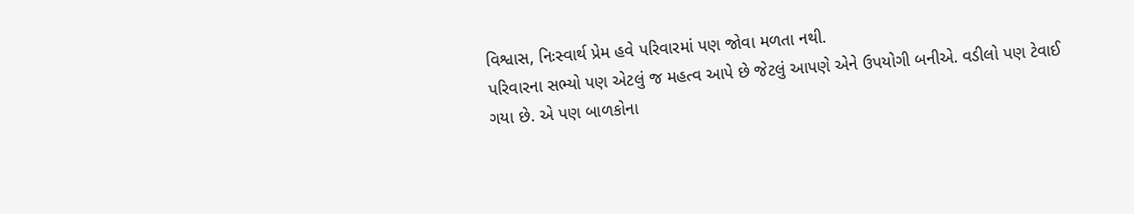વિશ્વાસ, નિઃસ્વાર્થ પ્રેમ હવે પરિવારમાં પણ જોવા મળતા નથી.
પરિવારના સભ્યો પણ એટલું જ મહત્વ આપે છે જેટલું આપણે એને ઉપયોગી બનીએ. વડીલો પણ ટેવાઈ ગયા છે. એ પણ બાળકોના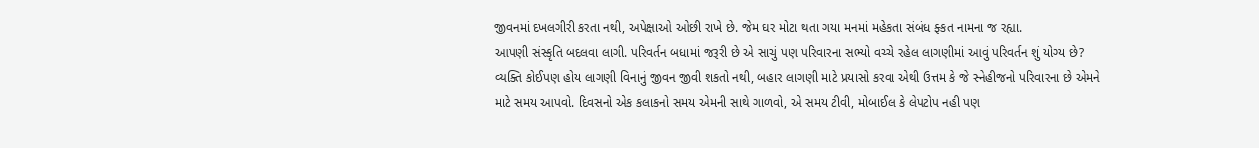જીવનમાં દખલગીરી કરતા નથી, અપેક્ષાઓ ઓછી રાખે છે. જેમ ઘર મોટા થતા ગયા મનમાં મહેકતા સંબંધ ફ્કત નામના જ રહ્યા.
આપણી સંસ્કૃતિ બદલવા લાગી. પરિવર્તન બધામાં જરૂરી છે એ સાચું પણ પરિવારના સભ્યો વચ્ચે રહેલ લાગણીમાં આવું પરિવર્તન શું યોગ્ય છે? વ્યક્તિ કોઈપણ હોય લાગણી વિનાનું જીવન જીવી શકતો નથી, બહાર લાગણી માટે પ્રયાસો કરવા એથી ઉત્તમ કે જે સ્નેહીજનો પરિવારના છે એમને માટે સમય આપવો. દિવસનો એક કલાકનો સમય એમની સાથે ગાળવો, એ સમય ટીવી, મોબાઈલ કે લેપટોપ નહી પણ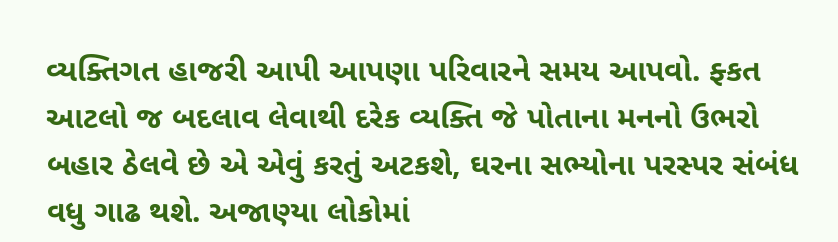વ્યક્તિગત હાજરી આપી આપણા પરિવારને સમય આપવો. ફ્કત આટલો જ બદલાવ લેવાથી દરેક વ્યક્તિ જે પોતાના મનનો ઉભરો બહાર ઠેલવે છે એ એવું કરતું અટકશે, ઘરના સભ્યોના પરસ્પર સંબંધ વધુ ગાઢ થશે. અજાણ્યા લોકોમાં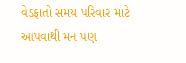વેડફાતો સમય પરિવાર માટે આપવાથી મન પણ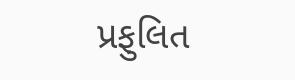પ્રફુલિત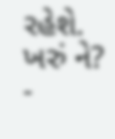રહેશે. ખરું ને?
-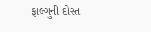ફાલ્ગુની દોસ્ત